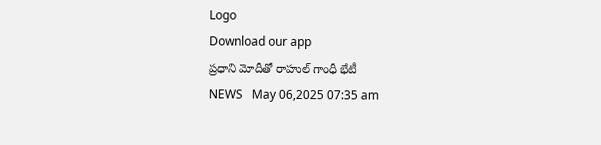Logo
Download our app
ప్రధాని మోదీతో రాహుల్ గాంధీ భేటీ
NEWS   May 06,2025 07:35 am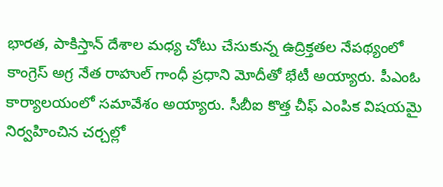భార‌త‌, పాకిస్తాన్ దేశాల మ‌ధ్య చోటు చేసుకున్న ఉద్రిక్త‌త‌ల నేప‌థ్యంలో కాంగ్రెస్ అగ్ర నేత రాహుల్ గాంధీ ప్ర‌ధాని మోదీతో భేటీ అయ్యారు. పీఎంఓ కార్యాల‌యంలో స‌మావేశం అయ్యారు. సీబీఐ కొత్త చీఫ్ ఎంపిక విషయమై నిర్వహించిన చ‌ర్చ‌ల్లో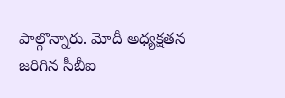పాల్గొన్నారు. మోదీ అధ్యక్షతన జరిగిన సీబీఐ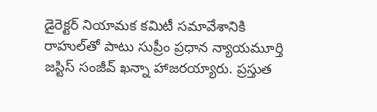డైరెక్టర్ నియామక కమిటీ సమావేశానికి రాహుల్‌తో పాటు సుప్రీం ప్రధాన న్యాయమూర్తి జస్టిస్ సంజీవ్ ఖన్నా హాజ‌ర‌య్యారు. ప్రస్తుత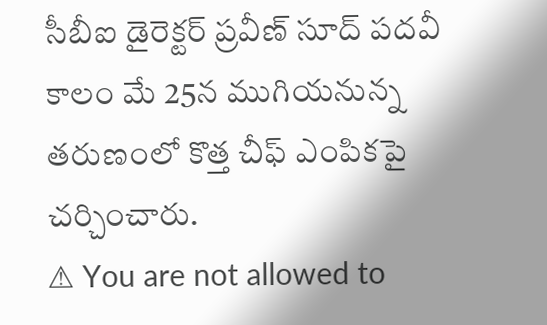సీబీఐ డైరెక్టర్ ప్రవీణ్ సూద్ పదవీ కాలం మే 25న ముగియనున్న తరుణంలో కొత్త చీఫ్ ఎంపికపై చర్చించారు.
⚠ You are not allowed to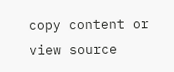copy content or view source